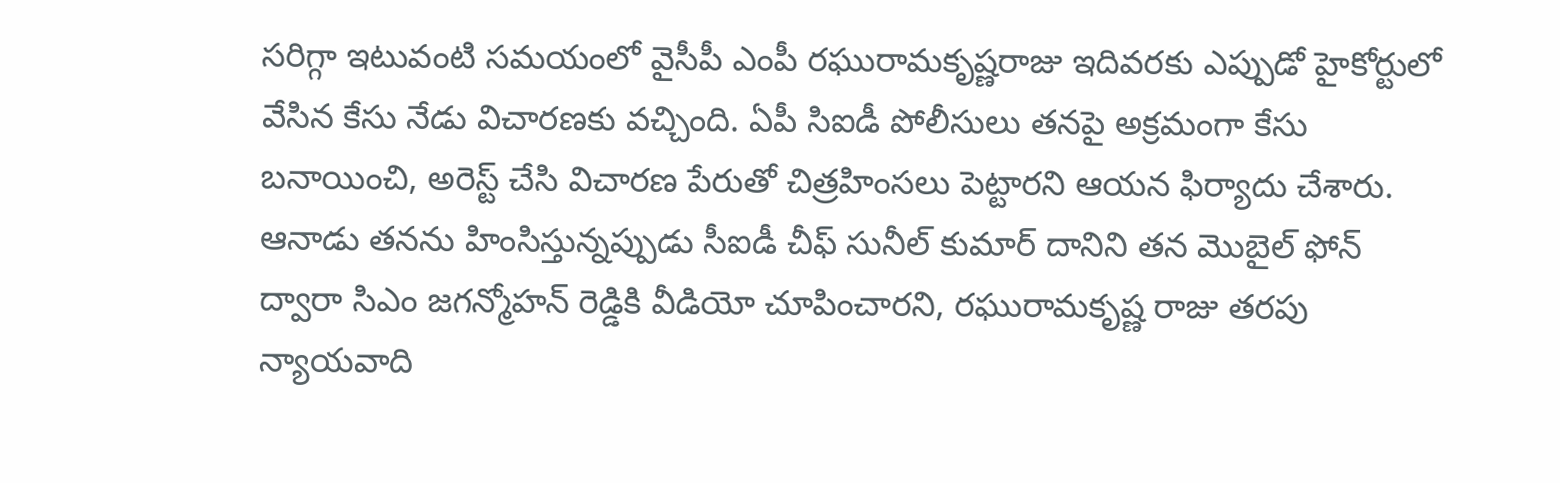సరిగ్గా ఇటువంటి సమయంలో వైసీపీ ఎంపీ రఘురామకృష్ణరాజు ఇదివరకు ఎప్పుడో హైకోర్టులో వేసిన కేసు నేడు విచారణకు వచ్చింది. ఏపీ సిఐడీ పోలీసులు తనపై అక్రమంగా కేసు బనాయించి, అరెస్ట్ చేసి విచారణ పేరుతో చిత్రహింసలు పెట్టారని ఆయన ఫిర్యాదు చేశారు. ఆనాడు తనను హింసిస్తున్నప్పుడు సీఐడీ చీఫ్ సునీల్ కుమార్ దానిని తన మొబైల్ ఫోన్ ద్వారా సిఎం జగన్మోహన్ రెడ్డికి వీడియో చూపించారని, రఘురామకృష్ణ రాజు తరపు న్యాయవాది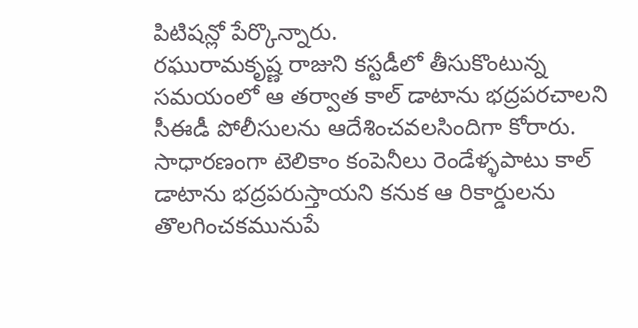పిటిషన్లో పేర్కొన్నారు.
రఘురామకృష్ణ రాజుని కస్టడీలో తీసుకొంటున్న సమయంలో ఆ తర్వాత కాల్ డాటాను భద్రపరచాలని సీఈడీ పోలీసులను ఆదేశించవలసిందిగా కోరారు. సాధారణంగా టెలికాం కంపెనీలు రెండేళ్ళపాటు కాల్ డాటాను భద్రపరుస్తాయని కనుక ఆ రికార్డులను తొలగించకమునుపే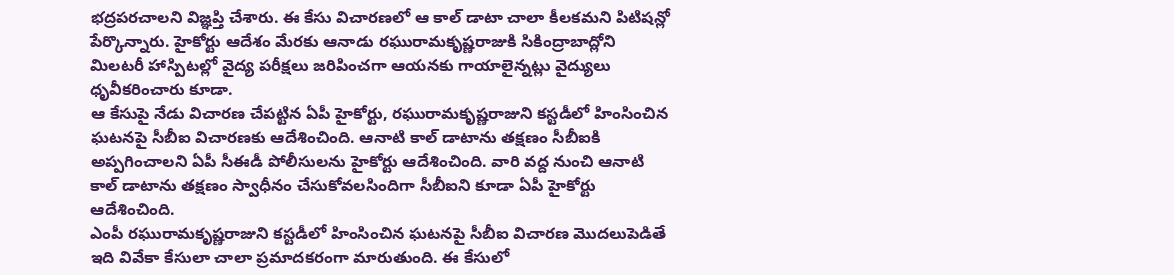భద్రపరచాలని విజ్ఞప్తి చేశారు. ఈ కేసు విచారణలో ఆ కాల్ డాటా చాలా కీలకమని పిటిషన్లో పేర్కొన్నారు. హైకోర్టు ఆదేశం మేరకు ఆనాడు రఘురామకృష్ణరాజుకి సికింద్రాబాద్లోని మిలటరీ హాస్పిటల్లో వైద్య పరీక్షలు జరిపించగా ఆయనకు గాయాలైన్నట్లు వైద్యులు ధృవీకరించారు కూడా.
ఆ కేసుపై నేడు విచారణ చేపట్టిన ఏపీ హైకోర్టు, రఘురామకృష్ణరాజుని కస్టడీలో హింసించిన ఘటనపై సీబీఐ విచారణకు ఆదేశించింది. ఆనాటి కాల్ డాటాను తక్షణం సీబీఐకి అప్పగించాలని ఏపీ సీఈడీ పోలీసులను హైకోర్టు ఆదేశించింది. వారి వద్ద నుంచి ఆనాటి కాల్ డాటాను తక్షణం స్వాధీనం చేసుకోవలసిందిగా సీబీఐని కూడా ఏపీ హైకోర్టు ఆదేశించింది.
ఎంపీ రఘురామకృష్ణరాజుని కస్టడీలో హింసించిన ఘటనపై సీబీఐ విచారణ మొదలుపెడితే ఇది వివేకా కేసులా చాలా ప్రమాదకరంగా మారుతుంది. ఈ కేసులో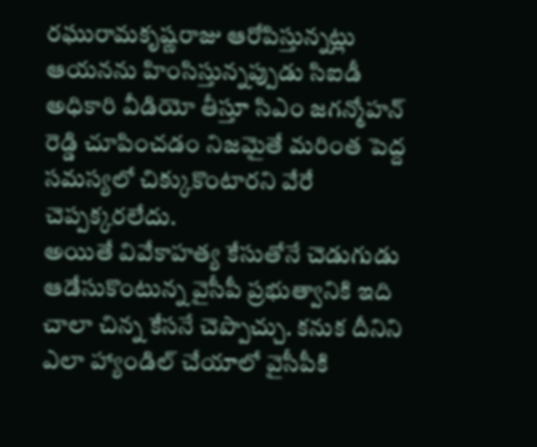రఘురామకృష్ణరాజు ఆరోపిస్తున్నట్లు ఆయనను హింసిస్తున్నప్పుడు సిఐడీ అధికారి వీడియో తీస్తూ సిఎం జగన్మోహన్ రెడ్డి చూపించడం నిజమైతే మరింత పెద్ద సమస్యలో చిక్కుకొంటారని వేరే చెప్పక్కరలేదు.
అయితే వివేకాహత్య కేసుతోనే చెడుగుడు ఆడేసుకొంటున్న వైసీపీ ప్రభుత్వానికి ఇది చాలా చిన్న కేసనే చెప్పొచ్చు. కనుక దీనిని ఎలా హ్యాండిల్ చేయాలో వైసీపీకి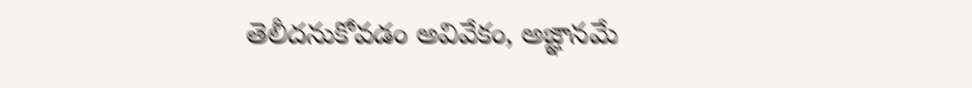తెలీదనుకోవడం అవివేకం, అజ్ఞానమే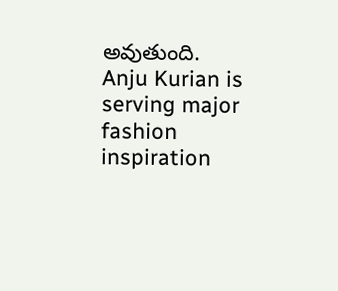అవుతుంది.
Anju Kurian is serving major fashion inspiration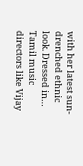with her latest sun-drenched ethnic look. Dressed in…
Tamil music directors like Vijay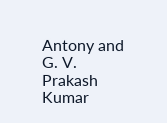Antony and G. V. Prakash Kumar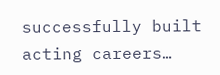successfully built acting careers…